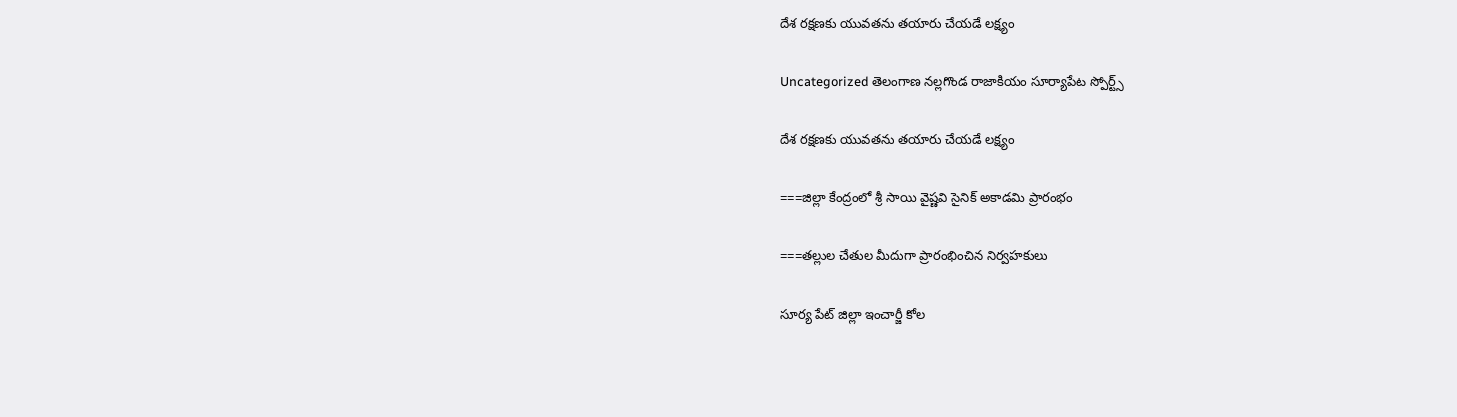దేశ రక్షణకు యువతను తయారు చేయడే లక్ష్యం

Uncategorized తెలంగాణ నల్లగొండ రాజాకియం సూర్యాపేట స్పోర్ట్స్

దేశ రక్షణకు యువతను తయారు చేయడే లక్ష్యం

===జిల్లా కేంద్రంలో శ్రీ సాయి వైష్ణవి సైనిక్ అకాడమి ప్రారంభం

===తల్లుల చేతుల మీదుగా ప్రారంభించిన నిర్వహకులు

సూర్య పేట్ జిల్లా ఇంచార్జీ కోల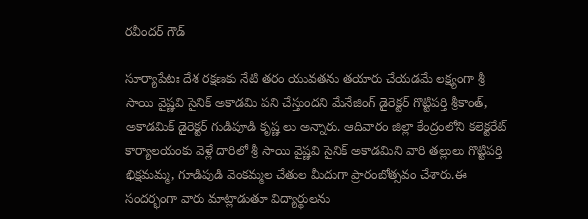రవీందర్ గౌడ్

సూర్యాపేటః దేశ రక్షణకు నేటి తరం యువతను తయారు చేయడమే లక్ష్యంగా శ్రీ సాయి వైష్ణవి సైనిక్ అకాడమి పని చేస్తుందని మేనేజింగ్ డైరెక్టర్ గొట్టిపర్తి శ్రీకాంత్, అకాడమిక్ డైరెక్టర్ గుడిపూడి కృష్ణ లు అన్నారు. ఆదివారం జిల్లా కేంద్రంలోని కలెక్టరేట్ కార్యాలయంకు వెళ్లే దారిలో శ్రీ సాయి వైష్ణవి సైనిక్ అకాడమిని వారి తల్లులు గొట్టిపర్తి భిక్షమమ్మ, గూడిపుడి వెంకమ్మల చేతుల మీదుగా ప్రారంబోత్సవం చేశారు.ఈ సందర్భంగా వారు మాట్లాడుతూ విద్యార్థులను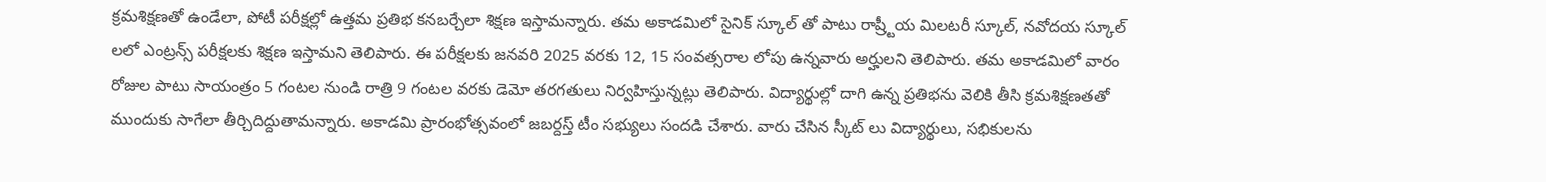క్రమశిక్షణతో ఉండేలా, పోటీ పరీక్షల్లో ఉత్తమ ప్రతిభ కనబర్చేలా శిక్షణ ఇస్తామన్నారు. తమ అకాడమిలో సైనిక్ స్కూల్ తో పాటు రాష్ర్టీయ మిలటరీ స్కూల్, నవోదయ స్కూల్ లలో ఎంట్రన్స్ పరీక్షలకు శిక్షణ ఇస్తామని తెలిపారు. ఈ పరీక్షలకు జనవరి 2025 వరకు 12, 15 సంవత్సరాల లోపు ఉన్నవారు అర్హులని తెలిపారు. తమ అకాడమిలో వారం రోజుల పాటు సాయంత్రం 5 గంటల నుండి రాత్రి 9 గంటల వరకు డెమో తరగతులు నిర్వహిస్తున్నట్లు తెలిపారు. విద్యార్థుల్లో దాగి ఉన్న ప్రతిభను వెలికి తీసి క్రమశిక్షణతతో ముందుకు సాగేలా తీర్చిదిద్దుతామన్నారు. అకాడమి ప్రారంభోత్సవంలో జబర్దస్త్ టీం సభ్యులు సందడి చేశారు. వారు చేసిన స్కీట్ లు విద్యార్థులు, సభికులను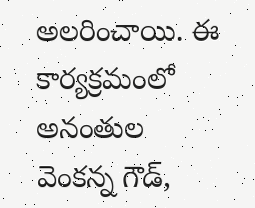అలరించాయి. ఈ కార్యక్రమంలో అనంతుల వెంకన్న గౌడ్,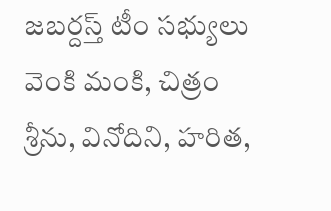జబర్దస్త్ టీం సభ్యులు వెంకి మంకి, చిత్రం శ్రీను, వినోదిని, హరిత,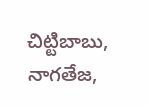చిట్టిబాబు, నాగతేజ,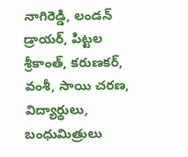నాగిరెడ్డి, లండన్ డ్రాయర్, పిట్టల శ్రీకాంత్, కరుణకర్, వంశీ, సాయి చరణ, విద్యార్థులు, బంధుమిత్రులు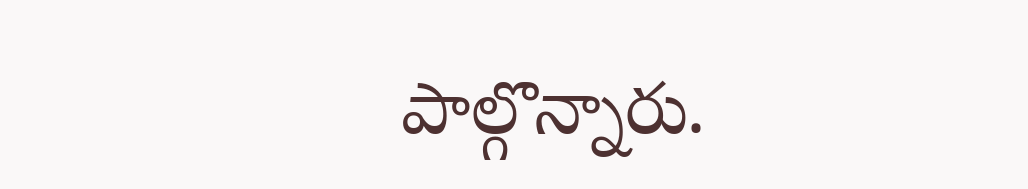పాల్గొన్నారు.